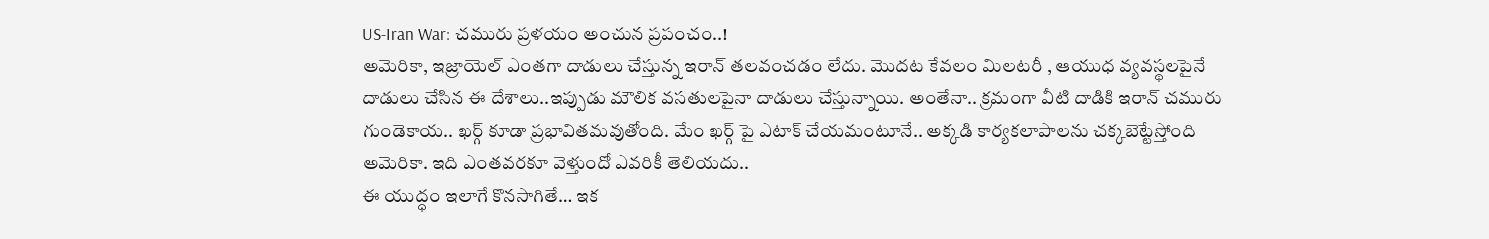US-Iran War: చమురు ప్రళయం అంచున ప్రపంచం..!
అమెరికా, ఇజ్రాయెల్ ఎంతగా దాడులు చేస్తున్న ఇరాన్ తలవంచడం లేదు. మొదట కేవలం మిలటరీ , ఆయుధ వ్యవస్థలపైనే దాడులు చేసిన ఈ దేశాలు..ఇప్పుడు మౌలిక వసతులపైనా దాడులు చేస్తున్నాయి. అంతేనా.. క్రమంగా వీటి దాడికి ఇరాన్ చమురు గుండెకాయ.. ఖర్గ్ కూడా ప్రభావితమవుతోంది. మేం ఖర్గ్ పై ఎటాక్ చేయమంటూనే.. అక్కడి కార్యకలాపాలను చక్కబెట్టేస్తోంది అమెరికా. ఇది ఎంతవరకూ వెళ్తుందో ఎవరికీ తెలియదు..
ఈ యుద్ధం ఇలాగే కొనసాగితే… ఇక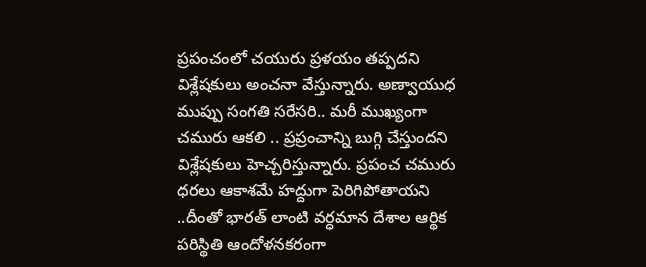ప్రపంచంలో చయురు ప్రళయం తప్పదని విశ్లేషకులు అంచనా వేస్తున్నారు. అణ్వాయుధ ముప్పు సంగతి సరేసరి.. మరీ ముఖ్యంగా చమురు ఆకలి .. ప్రప్రంచాన్ని బుగ్గి చేస్తుందని విశ్లేషకులు హెచ్చరిస్తున్నారు. ప్రపంచ చమురు ధరలు ఆకాశమే హద్దుగా పెరిగిపోతాయని ..దీంతో భారత్ లాంటి వర్ధమాన దేశాల ఆర్థిక పరిస్థితి ఆందోళనకరంగా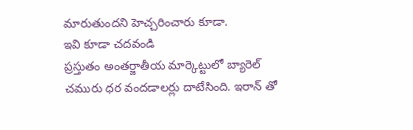మారుతుందని హెచ్చరించారు కూడా.
ఇవి కూడా చదవండి
ప్రస్తుతం అంతర్జాతీయ మార్కెట్టులో బ్యారెల్ చమురు ధర వందడాలర్లు దాటేసింది. ఇరాన్ తో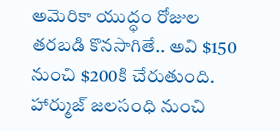అమెరికా యుద్ధం రోజుల తరబడి కొనసాగితే.. అవి $150 నుంచి $200కి చేరుతుంది. హార్ముజ్ జలసంధి నుంచి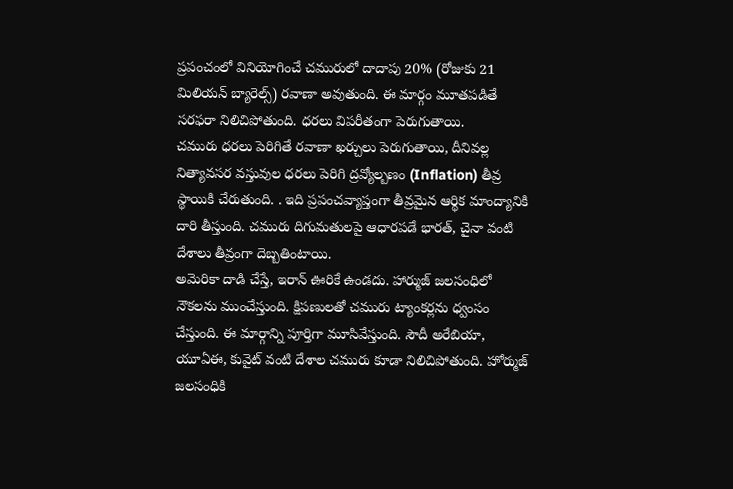ప్రపంచంలో వినియోగించే చమురులో దాదాపు 20% (రోజుకు 21 మిలియన్ బ్యారెల్స్) రవాణా అవుతుంది. ఈ మార్గం మూతపడితే సరఫరా నిలిచిపోతుంది. ధరలు విపరీతంగా పెరుగుతాయి.
చమురు ధరలు పెరిగితే రవాణా ఖర్చులు పెరుగుతాయి, దీనివల్ల నిత్యావసర వస్తువుల ధరలు పెరిగి ద్రవ్యోల్బణం (Inflation) తీవ్ర స్థాయికి చేరుతుంది. . ఇది ప్రపంచవ్యాప్తంగా తీవ్రమైన ఆర్థిక మాంద్యానికి దారి తీస్తుంది. చమురు దిగుమతులపై ఆధారపడే భారత్, చైనా వంటి దేశాలు తీవ్రంగా దెబ్బతింటాయి.
అమెరికా దాడి చేస్తే, ఇరాన్ ఊరికే ఉండదు. హార్ముజ్ జలసంధిలో నౌకలను ముంచేస్తుంది. క్షిపణులతో చమురు ట్యాంకర్లను ధ్వంసం చేస్తుంది. ఈ మార్గాన్ని పూర్తిగా మూసివేస్తుంది. సౌదీ అరేబియా, యూఏఈ, కువైట్ వంటి దేశాల చమురు కూడా నిలిచిపోతుంది. హోర్ముజ్ జలసంధికి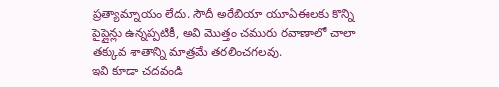ప్రత్యామ్నాయం లేదు. సౌదీ అరేబియా యూఏఈలకు కొన్ని పైప్లైన్లు ఉన్నప్పటికీ, అవి మొత్తం చమురు రవాణాలో చాలా తక్కువ శాతాన్ని మాత్రమే తరలించగలవు.
ఇవి కూడా చదవండి